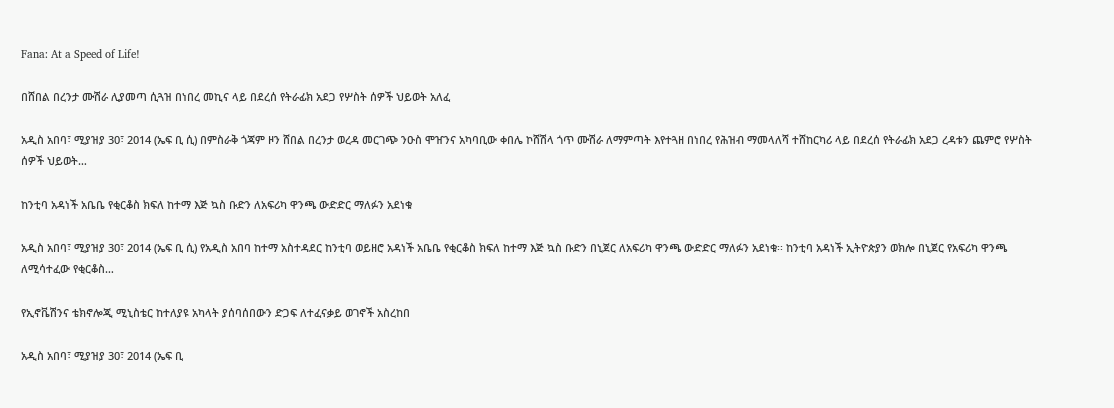Fana: At a Speed of Life!

በሸበል በረንታ ሙሽራ ሊያመጣ ሲጓዝ በነበረ መኪና ላይ በደረሰ የትራፊክ አደጋ የሦስት ሰዎች ህይወት አለፈ

አዲስ አበባ፣ ሚያዝያ 30፣ 2014 (ኤፍ ቢ ሲ) በምስራቅ ጎጃም ዞን ሸበል በረንታ ወረዳ መርገጭ ንዑስ ሞዠንና አካባቢው ቀበሌ ኮሸሽላ ጎጥ ሙሽራ ለማምጣት እየተጓዘ በነበረ የሕዝብ ማመላለሻ ተሸከርካሪ ላይ በደረሰ የትራፊክ አደጋ ረዳቱን ጨምሮ የሦስት ሰዎች ህይወት…

ከንቲባ አዳነች አቤቤ የቂርቆስ ክፍለ ከተማ እጅ ኳስ ቡድን ለአፍሪካ ዋንጫ ውድድር ማለፉን አደነቁ

አዲስ አበባ፣ ሚያዝያ 30፣ 2014 (ኤፍ ቢ ሲ) የአዲስ አበባ ከተማ አስተዳደር ከንቲባ ወይዘሮ አዳነች አቤቤ የቂርቆስ ክፍለ ከተማ እጅ ኳስ ቡድን በኒጀር ለአፍሪካ ዋንጫ ውድድር ማለፉን አደነቁ፡፡ ከንቲባ አዳነች ኢትዮጵያን ወክሎ በኒጀር የአፍሪካ ዋንጫ ለሚሳተፈው የቂርቆስ…

የኢኖቬሽንና ቴክኖሎጂ ሚኒስቴር ከተለያዩ አካላት ያሰባሰበውን ድጋፍ ለተፈናቃይ ወገኖች አስረከበ

አዲስ አበባ፣ ሚያዝያ 30፣ 2014 (ኤፍ ቢ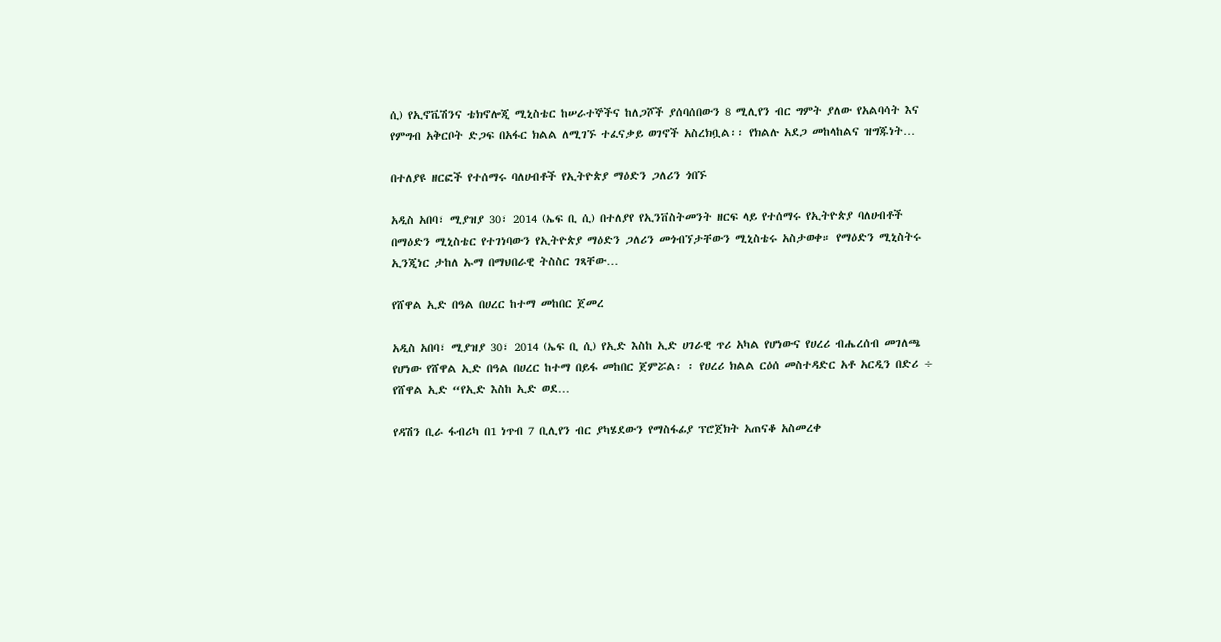ሲ) የኢኖቬሽንና ቴክኖሎጂ ሚኒስቴር ከሠራተኞችና ከለጋሾች ያሰባሰበውን 8 ሚሊየን ብር ግምት ያለው የአልባሳት እና የምግብ አቅርቦት ድጋፍ በአፋር ክልል ለሚገኙ ተፈናቃይ ወገኖች አስረክቧል፡፡ የክልሉ አደጋ መከላከልና ዝግጁነት…

በተለያዩ ዘርፎች የተሰማሩ ባለሀብቶች የኢትዮጵያ ማዕድን ጋለሪን ጎበኙ

አዲስ አበባ፣ ሚያዝያ 30፣ 2014 (ኤፍ ቢ ሲ) በተለያየ የኢንቨስትመንት ዘርፍ ላይ የተሰማሩ የኢትዮጵያ ባለሀብቶች በማዕድን ሚኒስቴር የተገነባውን የኢትዮጵያ ማዕድን ጋለሪን መጎብኘታቸውን ሚኒስቴሩ አስታወቀ። የማዕድን ሚኒስትሩ ኢንጂነር ታከለ ኡማ በማህበራዊ ትስስር ገጻቸው…

የሸዋል ኢድ በዓል በሀረር ከተማ መከበር ጀመረ

አዲስ አበባ፣ ሚያዝያ 30፣ 2014 (ኤፍ ቢ ሲ) የኢድ እስከ ኢድ ሀገራዊ ጥሪ አካል የሆነውና የሀረሪ ብሔረሰብ መገለጫ የሆነው የሸዋል ኢድ በዓል በሀረር ከተማ በይፋ መከበር ጀምሯል፡ ፡ የሀረሪ ክልል ርዕሰ መስተዳድር አቶ አርዲን በድሪ ÷ የሸዋል ኢድ “የኢድ እስከ ኢድ ወደ…

የዳሽን ቢራ ፋብሪካ በ1 ነጥብ 7 ቢሊየን ብር ያካሄደውን የማስፋፊያ ፕሮጀክት አጠናቆ አስመረቀ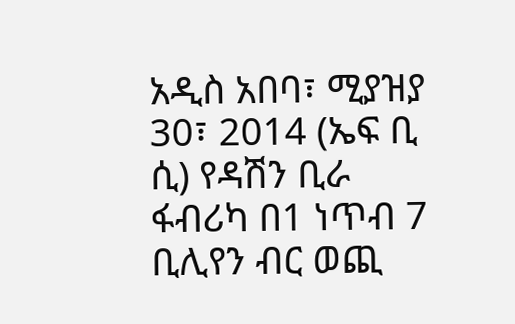አዲስ አበባ፣ ሚያዝያ 30፣ 2014 (ኤፍ ቢ ሲ) የዳሽን ቢራ ፋብሪካ በ1 ነጥብ 7 ቢሊየን ብር ወጪ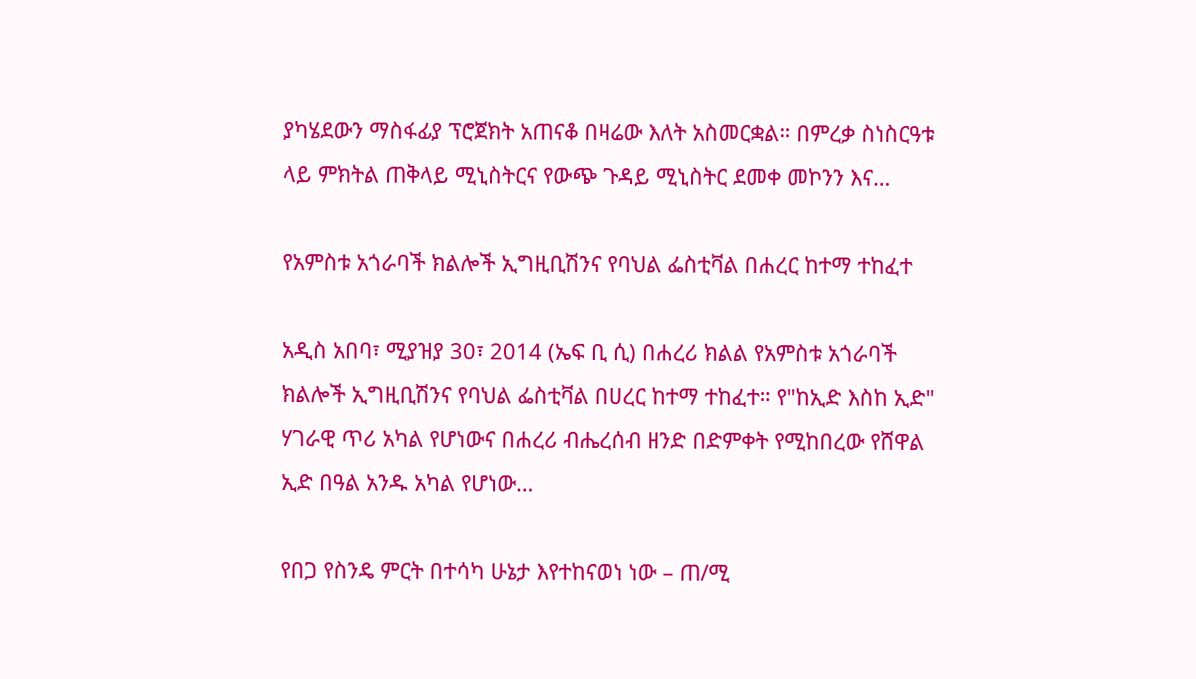ያካሄደውን ማስፋፊያ ፕሮጀክት አጠናቆ በዛሬው እለት አስመርቋል። በምረቃ ስነስርዓቱ ላይ ምክትል ጠቅላይ ሚኒስትርና የውጭ ጉዳይ ሚኒስትር ደመቀ መኮንን እና…

የአምስቱ አጎራባች ክልሎች ኢግዚቢሽንና የባህል ፌስቲቫል በሐረር ከተማ ተከፈተ

አዲስ አበባ፣ ሚያዝያ 30፣ 2014 (ኤፍ ቢ ሲ) በሐረሪ ክልል የአምስቱ አጎራባች ክልሎች ኢግዚቢሽንና የባህል ፌስቲቫል በሀረር ከተማ ተከፈተ። የ"ከኢድ እስከ ኢድ" ሃገራዊ ጥሪ አካል የሆነውና በሐረሪ ብሔረሰብ ዘንድ በድምቀት የሚከበረው የሸዋል ኢድ በዓል አንዱ አካል የሆነው…

የበጋ የስንዴ ምርት በተሳካ ሁኔታ እየተከናወነ ነው – ጠ/ሚ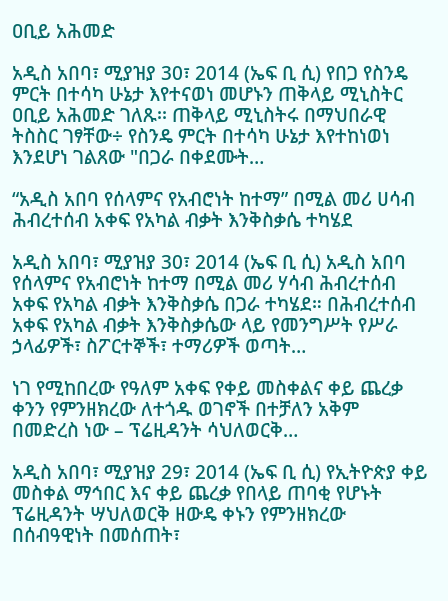ዐቢይ አሕመድ

አዲስ አበባ፣ ሚያዝያ 30፣ 2014 (ኤፍ ቢ ሲ) የበጋ የስንዴ ምርት በተሳካ ሁኔታ እየተናወነ መሆኑን ጠቅላይ ሚኒስትር ዐቢይ አሕመድ ገለጹ፡፡ ጠቅላይ ሚኒስትሩ በማህበራዊ ትስስር ገፃቸው÷ የስንዴ ምርት በተሳካ ሁኔታ እየተከነወነ እንደሆነ ገልጸው "በጋራ በቀደሙት…

“አዲስ አበባ የሰላምና የአብሮነት ከተማ” በሚል መሪ ሀሳብ ሕብረተሰብ አቀፍ የአካል ብቃት እንቅስቃሴ ተካሄደ

አዲስ አበባ፣ ሚያዝያ 30፣ 2014 (ኤፍ ቢ ሲ) አዲስ አበባ የሰላምና የአብሮነት ከተማ በሚል መሪ ሃሳብ ሕብረተሰብ አቀፍ የአካል ብቃት እንቅስቃሴ በጋራ ተካሄደ። በሕብረተሰብ አቀፍ የአካል ብቃት እንቅስቃሴው ላይ የመንግሥት የሥራ ኃላፊዎች፣ ስፖርተኞች፣ ተማሪዎች ወጣት…

ነገ የሚከበረው የዓለም አቀፍ የቀይ መስቀልና ቀይ ጨረቃ ቀንን የምንዘክረው ለተጎዱ ወገኖች በተቻለን አቅም በመድረስ ነው – ፕሬዚዳንት ሳህለወርቅ…

አዲስ አበባ፣ ሚያዝያ 29፣ 2014 (ኤፍ ቢ ሲ) የኢትዮጵያ ቀይ መስቀል ማኅበር እና ቀይ ጨረቃ የበላይ ጠባቂ የሆኑት ፕሬዚዳንት ሣህለወርቅ ዘውዴ ቀኑን የምንዘክረው በሰብዓዊነት በመሰጠት፣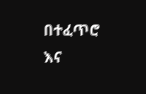በተፈጥሮ እና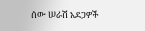ሰው ሠራሽ አደጋዎች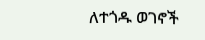ለተጎዱ ወገኖች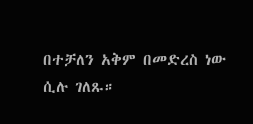በተቻለን አቅም በመድረስ ነው ሲሉ ገለጹ።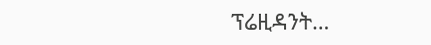ፕሬዚዳንት…